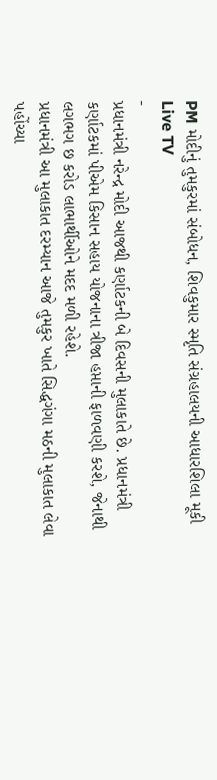PM મોદીનું તુમકુરમાં સંબોધન, શિવકુમાર સ્મૃતિ સંગ્રહાલયની આધારશિલા મૂકી
Live TV
-
પ્રધાનમંત્રી નરેન્દ્ર મોદી આજથી કર્ણાટકની બે દિવસની મુલાકાતે છે. પ્રધાનમંત્રી કર્ણાટકમાં પીએમ કિસાન સહાય યોજનાના ત્રીજા હપ્તાની ફાળવણી કરશે, જેનાથી લગભગ છ કરોડ લાભાર્થીઓને મદદ મળી રહેશે.
પ્રધાનમંત્રી આ મુલાકાત દરમ્યાન આજે તુમકુર ખાતે સિદ્ધગંગા મઠની મુલાકાત લેવા પહોંચ્યા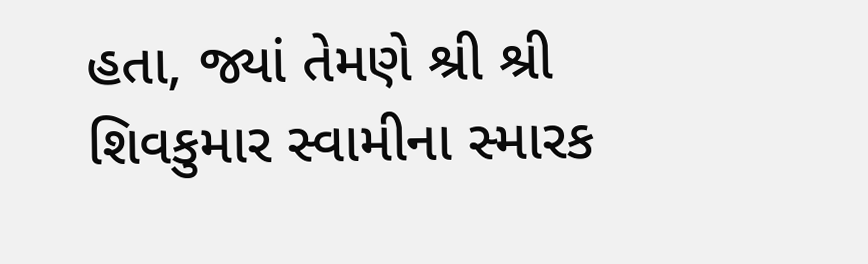હતા, જ્યાં તેમણે શ્રી શ્રી શિવકુમાર સ્વામીના સ્મારક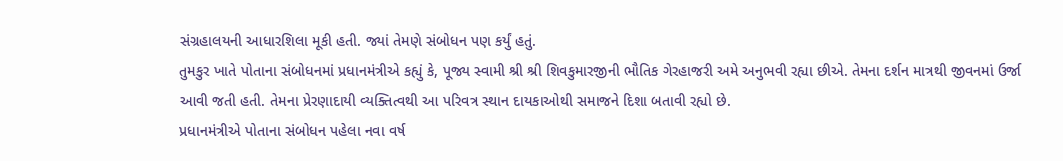સંગ્રહાલયની આધારશિલા મૂકી હતી. જ્યાં તેમણે સંબોધન પણ કર્યું હતું.
તુમકુર ખાતે પોતાના સંબોધનમાં પ્રધાનમંત્રીએ કહ્યું કે, પૂજ્ય સ્વામી શ્રી શ્રી શિવકુમારજીની ભૌતિક ગેરહાજરી અમે અનુભવી રહ્યા છીએ. તેમના દર્શન માત્રથી જીવનમાં ઉર્જા આવી જતી હતી. તેમના પ્રેરણાદાયી વ્યક્તિત્વથી આ પરિવત્ર સ્થાન દાયકાઓથી સમાજને દિશા બતાવી રહ્યો છે.
પ્રધાનમંત્રીએ પોતાના સંબોધન પહેલા નવા વર્ષ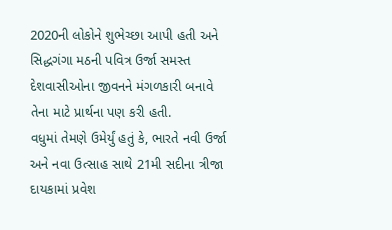2020ની લોકોને શુભેચ્છા આપી હતી અને સિદ્ધગંગા મઠની પવિત્ર ઉર્જા સમસ્ત દેશવાસીઓના જીવનને મંગળકારી બનાવે તેના માટે પ્રાર્થના પણ કરી હતી.
વધુમાં તેમણે ઉમેર્યું હતું કે, ભારતે નવી ઉર્જા અને નવા ઉત્સાહ સાથે 21મી સદીના ત્રીજા દાયકામાં પ્રવેશ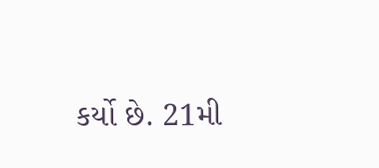કર્યો છે. 21મી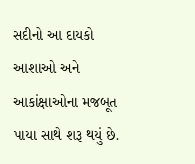સદીનો આ દાયકો આશાઓ અને આકાંક્ષાઓના મજબૂત પાયા સાથે શરૂ થયું છે.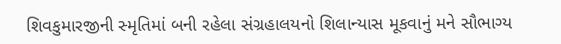શિવકુમારજીની સ્મૃતિમાં બની રહેલા સંગ્રહાલયનો શિલાન્યાસ મૂકવાનું મને સૌભાગ્ય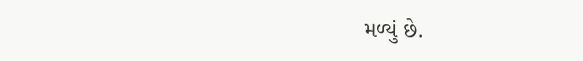મળ્યું છે.